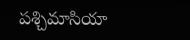పశ్చిమాసియా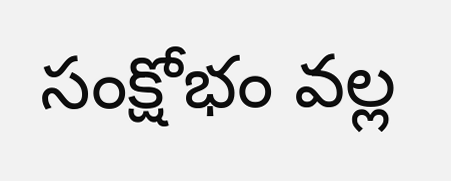సంక్షోభం వల్ల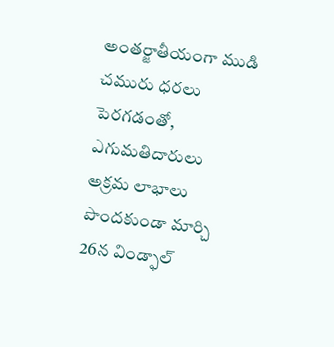అంతర్జాతీయంగా ముడి చమురు ధరలు పెరగడంతో, ఎగుమతిదారులు అక్రమ లాభాలు పొందకుండా మార్చి 26న విండ్ఫాల్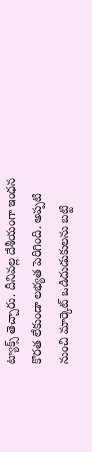ట్యాక్స్ తెచ్చారు. దీనివల్ల దేశీయంగా ఇంధన కొరత లేకుండా లభ్యత పెరిగింది. అప్పటి నుంచి మార్కెట్ ఒడిదుడుకులను బట్టి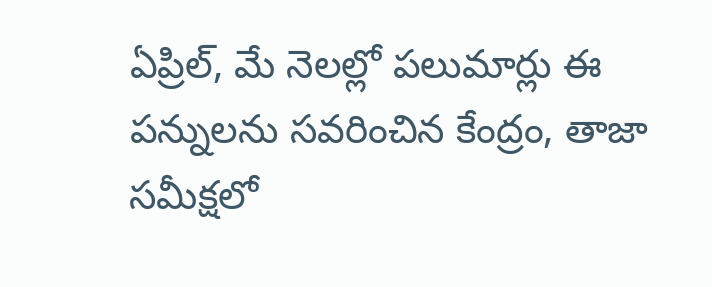ఏప్రిల్, మే నెలల్లో పలుమార్లు ఈ పన్నులను సవరించిన కేంద్రం, తాజా సమీక్షలో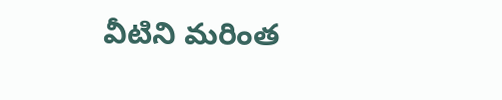వీటిని మరింత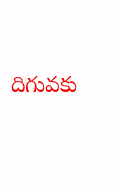దిగువకు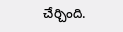చేర్చింది.